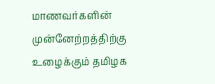மாணவர்களின் முன்னேற்றத்திற்கு உழைக்கும் தமிழக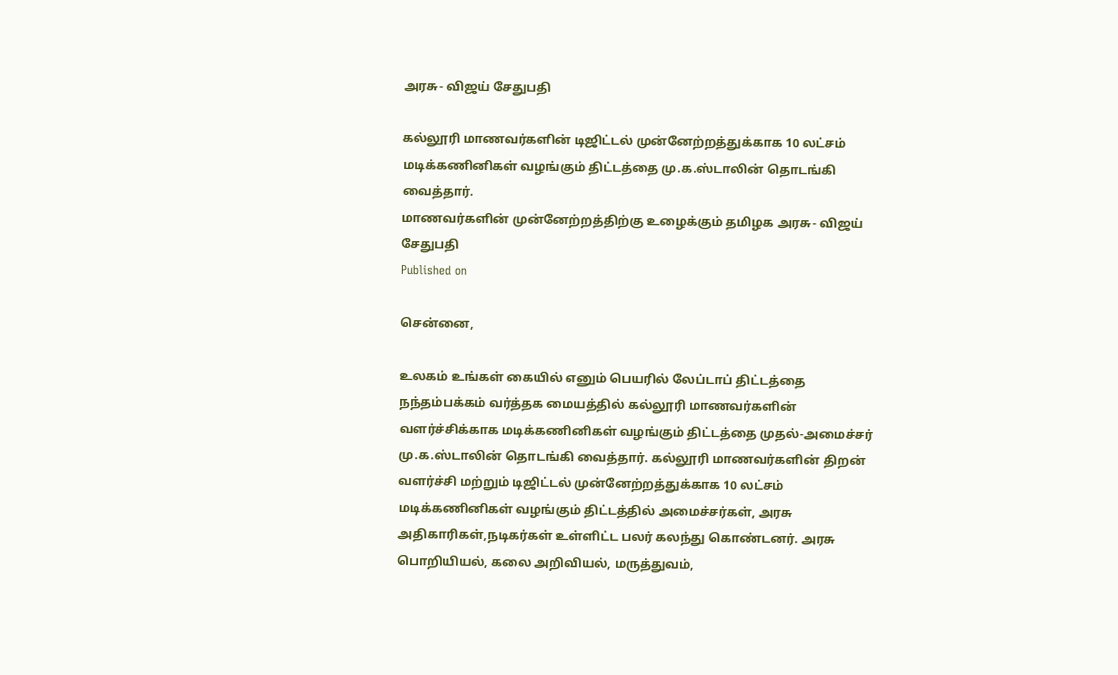அரசு- விஜய் சேதுபதி

கல்லூரி மாணவர்களின் டிஜிட்டல் முன்னேற்றத்துக்காக 10 லட்சம் மடிக்கணினிகள் வழங்கும் திட்டத்தை மு.க.ஸ்டாலின் தொடங்கி வைத்தார்.
மாணவர்களின் முன்னேற்றத்திற்கு உழைக்கும் தமிழக அரசு- விஜய் சேதுபதி
Published on

சென்னை,

உலகம் உங்கள் கையில் எனும் பெயரில் லேப்டாப் திட்டத்தை நந்தம்பக்கம் வர்த்தக மையத்தில் கல்லூரி மாணவர்களின் வளர்ச்சிக்காக மடிக்கணினிகள் வழங்கும் திட்டத்தை முதல்-அமைச்சர் மு.க.ஸ்டாலின் தொடங்கி வைத்தார். கல்லூரி மாணவர்களின் திறன் வளர்ச்சி மற்றும் டிஜிட்டல் முன்னேற்றத்துக்காக 10 லட்சம் மடிக்கணினிகள் வழங்கும் திட்டத்தில் அமைச்சர்கள், அரசு அதிகாரிகள்,நடிகர்கள் உள்ளிட்ட பலர் கலந்து கொண்டனர். அரசு பொறியியல், கலை அறிவியல், மருத்துவம்,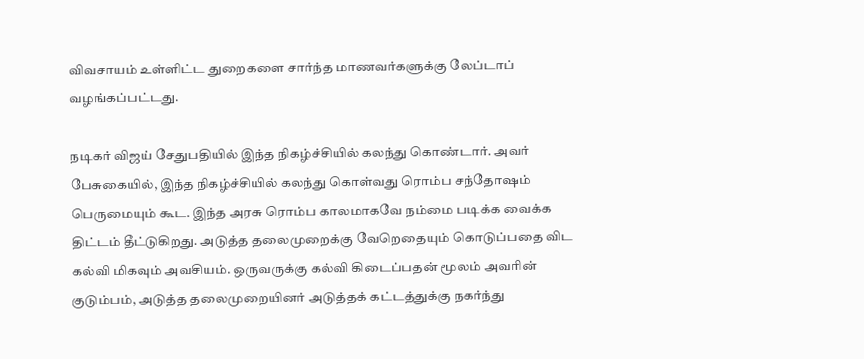விவசாயம் உள்ளிட்ட துறைகளை சார்ந்த மாணவர்களுக்கு லேப்டாப் வழங்கப்பட்டது.

நடிகர் விஜய் சேதுபதியில் இந்த நிகழ்ச்சியில் கலந்து கொண்டார். அவர் பேசுகையில், இந்த நிகழ்ச்சியில் கலந்து கொள்வது ரொம்ப சந்தோஷம் பெருமையும் கூட. இந்த அரசு ரொம்ப காலமாகவே நம்மை படிக்க வைக்க திட்டம் தீட்டுகிறது. அடுத்த தலைமுறைக்கு வேறெதையும் கொடுப்பதை விட கல்வி மிகவும் அவசியம். ஒருவருக்கு கல்வி கிடைப்பதன் மூலம் அவரின் குடும்பம், அடுத்த தலைமுறையினர் அடுத்தக் கட்டத்துக்கு நகர்ந்து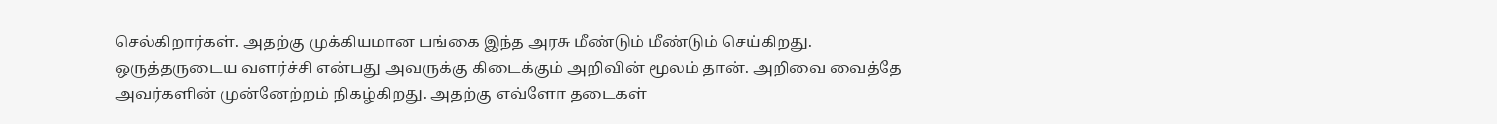செல்கிறார்கள். அதற்கு முக்கியமான பங்கை இந்த அரசு மீண்டும் மீண்டும் செய்கிறது. ஒருத்தருடைய வளர்ச்சி என்பது அவருக்கு கிடைக்கும் அறிவின் மூலம் தான். அறிவை வைத்தே அவர்களின் முன்னேற்றம் நிகழ்கிறது. அதற்கு எவ்ளோ தடைகள்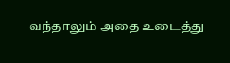வந்தாலும் அதை உடைத்து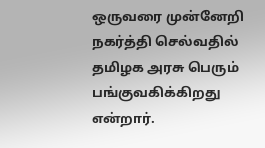ஒருவரை முன்னேறி நகர்த்தி செல்வதில் தமிழக அரசு பெரும் பங்குவகிக்கிறது என்றார்.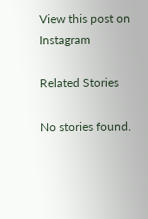View this post on Instagram

Related Stories

No stories found.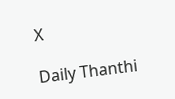X

Daily Thanthi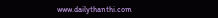www.dailythanthi.com